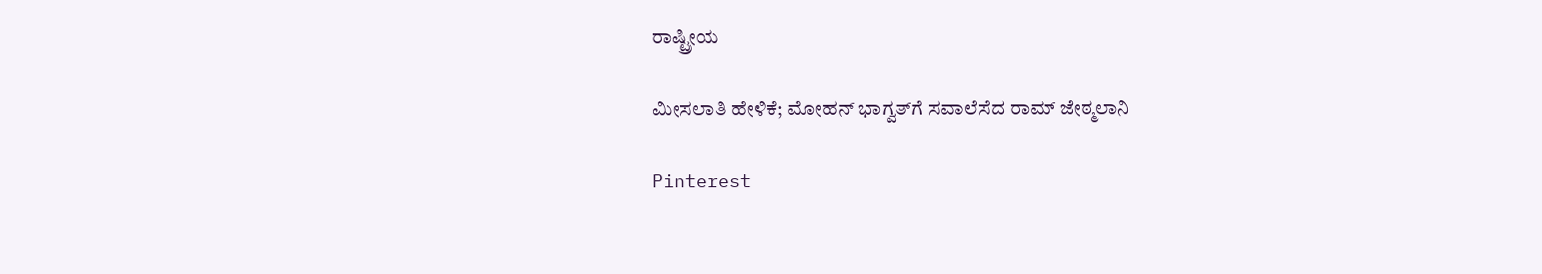ರಾಷ್ಟ್ರೀಯ

ಮೀಸಲಾತಿ ಹೇಳಿಕೆ; ಮೋಹನ್ ಭಾಗ್ವತ್‌ಗೆ ಸವಾಲೆಸೆದ ರಾಮ್ ಜೇಠ್ಮಲಾನಿ

Pinterest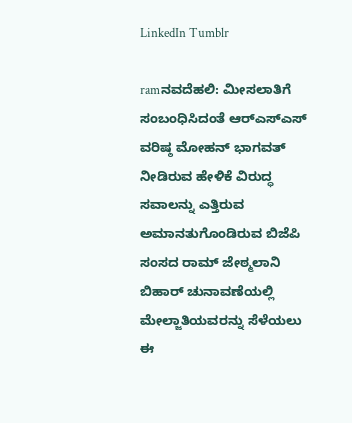LinkedIn Tumblr

ramನವದೆಹಲಿ: ಮೀಸಲಾತಿಗೆ ಸಂಬಂಧಿಸಿದಂತೆ ಆರ್‌ಎಸ್ಎಸ್ ವರಿಷ್ಠ ಮೋಹನ್ ಭಾಗವತ್ ನೀಡಿರುವ ಹೇಳಿಕೆ ವಿರುದ್ಧ ಸವಾಲನ್ನು ಎತ್ತಿರುವ ಅಮಾನತುಗೊಂಡಿರುವ ಬಿಜೆಪಿ ಸಂಸದ ರಾಮ್ ಜೇಠ್ಮಲಾನಿ  ಬಿಹಾರ್ ಚುನಾವಣೆಯಲ್ಲಿ ಮೇಲ್ಜಾತಿಯವರನ್ನು ಸೆಳೆಯಲು ಈ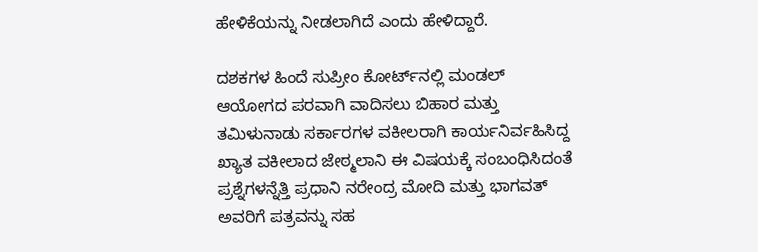ಹೇಳಿಕೆಯನ್ನು ನೀಡಲಾಗಿದೆ ಎಂದು ಹೇಳಿದ್ದಾರೆ.

ದಶಕಗಳ ಹಿಂದೆ ಸುಪ್ರೀಂ ಕೋರ್ಟ್‌ನಲ್ಲಿ ಮಂಡಲ್ ಆಯೋಗದ ಪರವಾಗಿ ವಾದಿಸಲು ಬಿಹಾರ ಮತ್ತು ತಮಿಳುನಾಡು ಸರ್ಕಾರಗಳ ವಕೀಲರಾಗಿ ಕಾರ್ಯನಿರ್ವಹಿಸಿದ್ದ ಖ್ಯಾತ ವಕೀಲಾದ ಜೇಠ್ಮಲಾನಿ ಈ ವಿಷಯಕ್ಕೆ ಸಂಬಂಧಿಸಿದಂತೆ ಪ್ರಶ್ನೆಗಳನ್ನೆತ್ತಿ ಪ್ರಧಾನಿ ನರೇಂದ್ರ ಮೋದಿ ಮತ್ತು ಭಾಗವತ್ ಅವರಿಗೆ ಪತ್ರವನ್ನು ಸಹ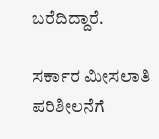ಬರೆದಿದ್ದಾರೆ.

ಸರ್ಕಾರ ಮೀಸಲಾತಿ ಪರಿಶೀಲನೆಗೆ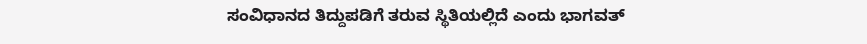ಸಂವಿಧಾನದ ತಿದ್ದುಪಡಿಗೆ ತರುವ ಸ್ಥಿತಿಯಲ್ಲಿದೆ ಎಂದು ಭಾಗವತ್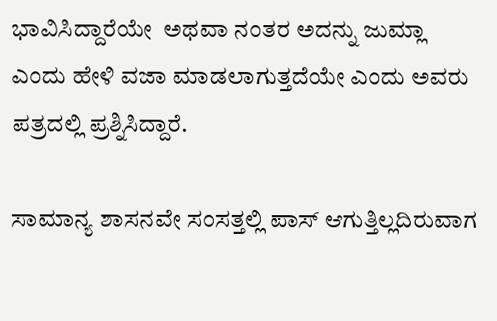ಭಾವಿಸಿದ್ದಾರೆಯೇ  ಅಥವಾ ನಂತರ ಅದನ್ನು ಜುಮ್ಲಾ ಎಂದು ಹೇಳಿ ವಜಾ ಮಾಡಲಾಗುತ್ತದೆಯೇ ಎಂದು ಅವರು ಪತ್ರದಲ್ಲಿ ಪ್ರಶ್ನಿಸಿದ್ದಾರೆ.

ಸಾಮಾನ್ಯ ಶಾಸನವೇ ಸಂಸತ್ತಲ್ಲಿ ಪಾಸ್ ಆಗುತ್ತಿಲ್ಲದಿರುವಾಗ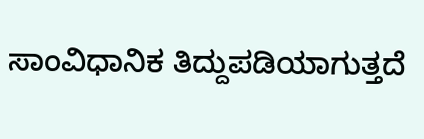ಸಾಂವಿಧಾನಿಕ ತಿದ್ದುಪಡಿಯಾಗುತ್ತದೆ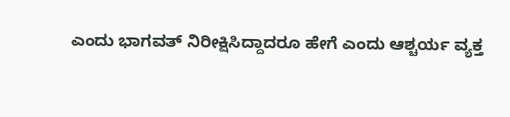ಎಂದು ಭಾಗವತ್ ನಿರೀಕ್ಷಿಸಿದ್ದಾದರೂ ಹೇಗೆ ಎಂದು ಆಶ್ಚರ್ಯ ವ್ಯಕ್ತ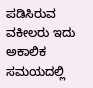ಪಡಿಸಿರುವ ವಕೀಲರು ಇದು ಅಕಾಲಿಕ ಸಮಯದಲ್ಲಿ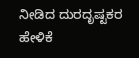ನೀಡಿದ ದುರದೃಷ್ಟಕರ ಹೇಳಿಕೆ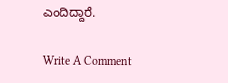ಎಂದಿದ್ದಾರೆ.

Write A Comment